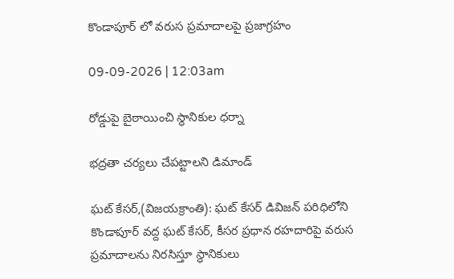కొండాపూర్ లో వరుస ప్రమాదాలపై ప్రజాగ్రహం

09-09-2026 | 12:03am

రోడ్డుపై బైఠాయించి స్థానికుల ధర్నా

భద్రతా చర్యలు చేపట్టాలని డిమాండ్

ఘట్ కేసర్,(విజయక్రాంతి): ఘట్ కేసర్ డివిజన్ పరిధిలోని కొండాపూర్ వద్ద ఘట్ కేసర్, కీసర ప్రధాన రహదారిపై వరుస ప్రమాదాలను నిరసిస్తూ స్థానికులు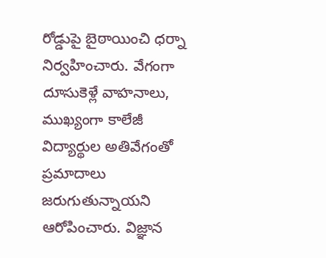రోడ్డుపై బైఠాయించి ధర్నా నిర్వహించారు. వేగంగా దూసుకెళ్లే వాహనాలు, ముఖ్యంగా కాలేజీ విద్యార్థుల అతివేగంతో ప్రమాదాలు జరుగుతున్నాయని ఆరోపించారు. విజ్ఞాన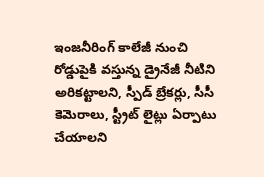ఇంజనీరింగ్ కాలేజీ నుంచి రోడ్డుపైకి వస్తున్న డ్రైనేజీ నీటిని అరికట్టాలని, స్పీడ్ బ్రేకర్లు, సీసీ కెమెరాలు, స్ట్రీట్ లైట్లు ఏర్పాటు చేయాలని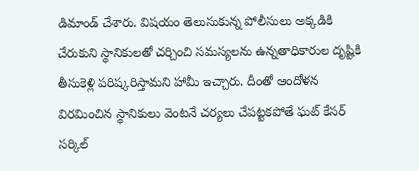డిమాండ్ చేశారు. విషయం తెలుసుకున్న పోలీసులు అక్కడికి చేరుకుని స్థానికులతో చర్చించి సమస్యలను ఉన్నతాధికారుల దృష్టికి తీసుకెళ్లి పరిష్కరిస్తామని హామీ ఇచ్చారు. దీంతో ఆందోళన విరమించిన స్థానికులు వెంటనే చర్యలు చేపట్టకపోతే ఘట్ కేసర్ సర్కిల్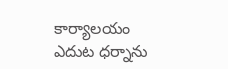కార్యాలయం ఎదుట ధర్నాను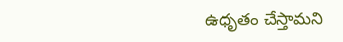ఉధృతం చేస్తామని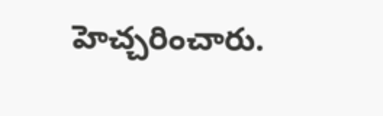హెచ్చరించారు.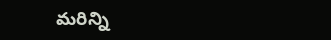మరిన్ని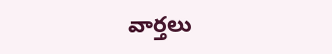వార్తలు